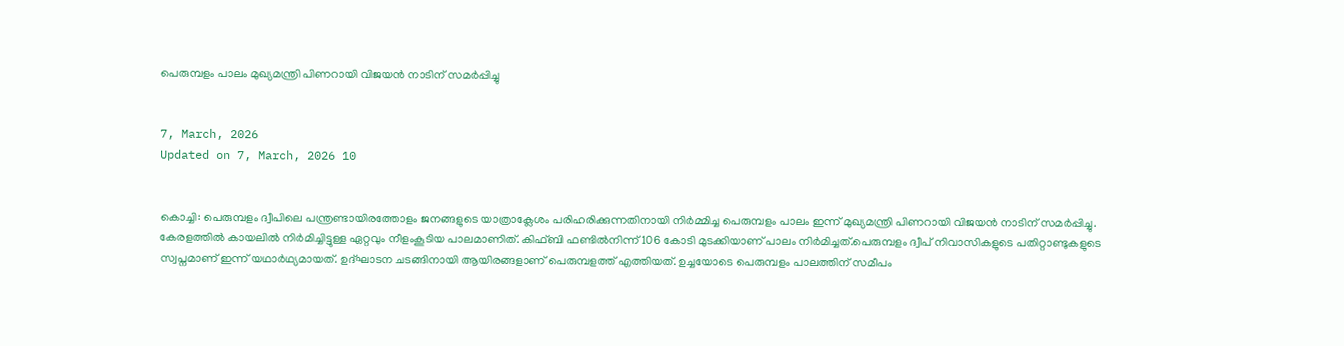പെരുമ്പളം പാലം മുഖ്യമന്ത്രി പിണറായി വിജയൻ നാടിന് സമർപ്പിച്ചു


7, March, 2026
Updated on 7, March, 2026 10


കൊച്ചി: പെരുമ്പളം ദ്വീപിലെ പന്ത്രണ്ടായിരത്തോളം ജനങ്ങളുടെ യാത്രാക്ലേശം പരിഹരിക്കുന്നതിനായി നിർമ്മിച്ച പെരുമ്പളം പാലം ഇന്ന് മുഖ്യമന്ത്രി പിണറായി വിജയൻ നാടിന് സമർപ്പിച്ചു. കേരളത്തിൽ കായലിൽ നിർമിച്ചിട്ടുള്ള ഏറ്റവും നീളംകൂടിയ പാലമാണിത്. കിഫ്ബി ഫണ്ടിൽനിന്ന് 106 കോടി മുടക്കിയാണ് പാലം നിർമിച്ചത്.പെരുമ്പളം ദ്വീപ് നിവാസികളുടെ പതിറ്റാണ്ടുകളുടെ സ്വപ്നമാണ് ഇന്ന് യഥാര്‍ഥ്യമായത്. ഉദ്ഘാടന ചടങ്ങിനായി ആയിരങ്ങളാണ് പെരുമ്പളത്ത് എത്തിയത്. ഉച്ചയോടെ പെരുമ്പളം പാലത്തിന് സമീപം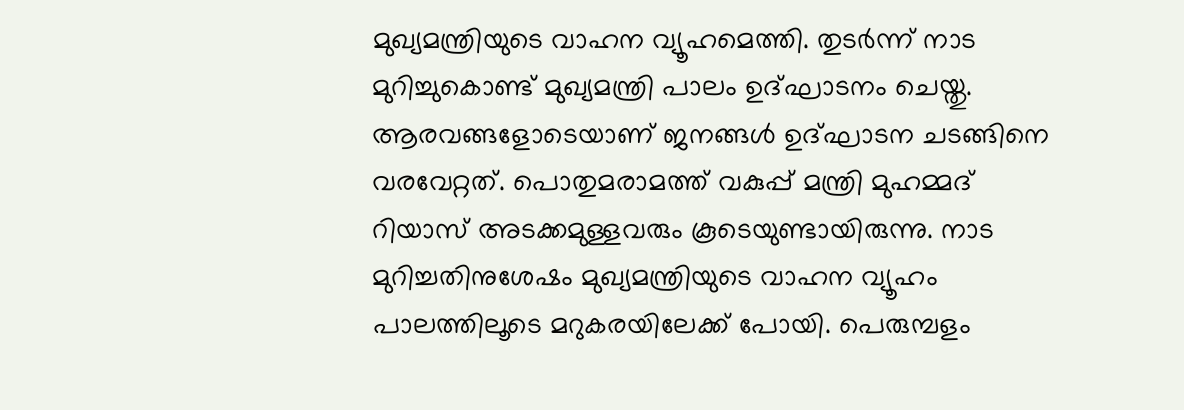മുഖ്യമന്ത്രിയുടെ വാഹന വ്യൂഹമെത്തി. തുടര്‍ന്ന് നാട മുറിച്ചുകൊണ്ട് മുഖ്യമന്ത്രി പാലം ഉദ്ഘാടനം ചെയ്തു. ആരവങ്ങളോടെയാണ് ജനങ്ങള്‍ ഉദ്ഘാടന ചടങ്ങിനെ വരവേറ്റത്. പൊതുമരാമത്ത് വകുപ്പ് മന്ത്രി മുഹമ്മദ് റിയാസ് അടക്കമുള്ളവരും കൂടെയുണ്ടായിരുന്നു. നാട മുറിച്ചതിനുശേഷം മുഖ്യമന്ത്രിയുടെ വാഹന വ്യൂഹം പാലത്തിലൂടെ മറുകരയിലേക്ക് പോയി. പെരുമ്പളം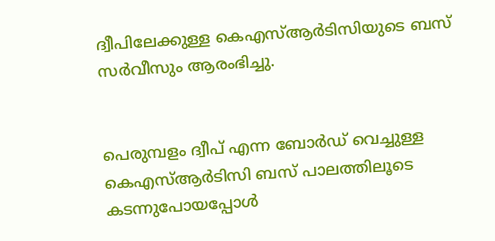ദ്വീപിലേക്കുള്ള കെഎസ്ആര്‍ടിസിയുടെ ബസ് സര്‍വീസും ആരംഭിച്ചു.


പെരുമ്പളം ദ്വീപ് എന്ന ബോര്‍ഡ് വെച്ചുള്ള കെഎസ്ആര്‍ടിസി ബസ് പാലത്തിലൂടെ കടന്നുപോയപ്പോള്‍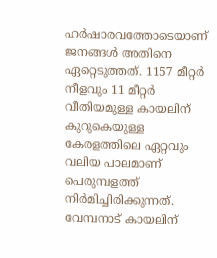ഹര്‍ഷാരവത്തോടെയാണ് ജനങ്ങള്‍ അതിനെ ഏറ്റെടുത്തത്. 1157 മീറ്റര്‍ നീളവും 11 മീറ്റര്‍ വീതിയമുള്ള കായലിന് കുറുകെയുള്ള കേരളത്തിലെ ഏറ്റവും വലിയ പാലമാണ് പെരുമ്പളത്ത് നിര്‍മിച്ചിരിക്കുന്നത്. വേമ്പനാട് കായലിന്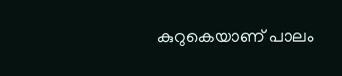കുറുകെയാണ് പാലം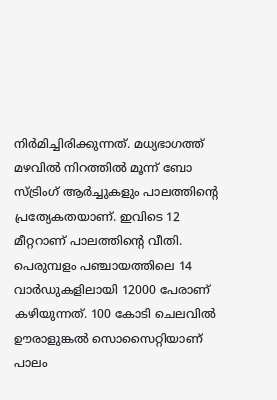നിര്‍മിച്ചിരിക്കുന്നത്. മധ്യഭാഗത്ത് മഴവില്‍ നിറത്തില്‍ മൂന്ന് ബോ സ്ട്രിംഗ് ആര്‍ച്ചുകളും പാലത്തിന്‍റെ പ്രത്യേകതയാണ്. ഇവിടെ 12 മീറ്ററാണ് പാലത്തിന്‍റെ വീതി. പെരുമ്പളം പഞ്ചായത്തിലെ 14 വാര്‍ഡുകളിലായി 12000 പേരാണ് കഴിയുന്നത്. 100 കോടി ചെലവിൽ ഊരാളുങ്കൽ സൊസൈറ്റിയാണ് പാലം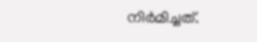നിര്‍മിച്ചത്.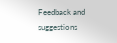Feedback and suggestions